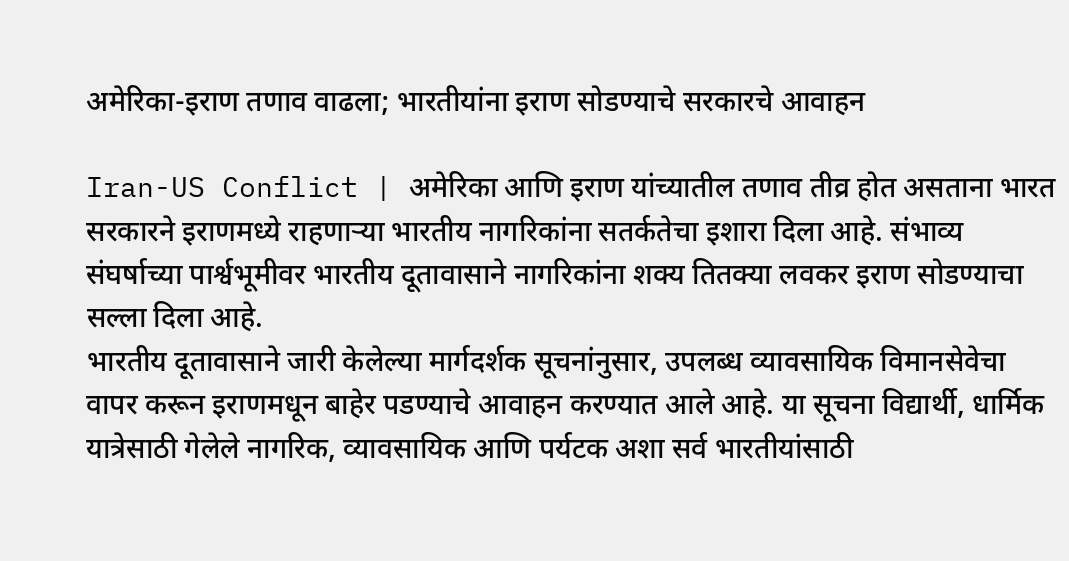अमेरिका-इराण तणाव वाढला; भारतीयांना इराण सोडण्याचे सरकारचे आवाहन

Iran-US Conflict | अमेरिका आणि इराण यांच्यातील तणाव तीव्र होत असताना भारत सरकारने इराणमध्ये राहणाऱ्या भारतीय नागरिकांना सतर्कतेचा इशारा दिला आहे. संभाव्य संघर्षाच्या पार्श्वभूमीवर भारतीय दूतावासाने नागरिकांना शक्य तितक्या लवकर इराण सोडण्याचा सल्ला दिला आहे.
भारतीय दूतावासाने जारी केलेल्या मार्गदर्शक सूचनांनुसार, उपलब्ध व्यावसायिक विमानसेवेचा वापर करून इराणमधून बाहेर पडण्याचे आवाहन करण्यात आले आहे. या सूचना विद्यार्थी, धार्मिक यात्रेसाठी गेलेले नागरिक, व्यावसायिक आणि पर्यटक अशा सर्व भारतीयांसाठी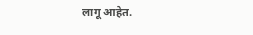लागू आहेत.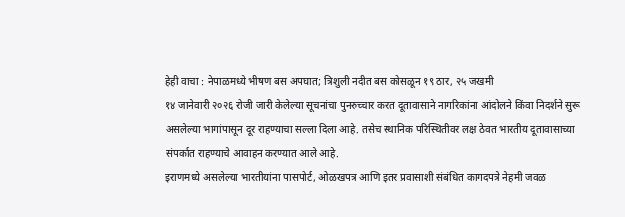हेही वाचा : नेपाळमध्ये भीषण बस अपघात; त्रिशुली नदीत बस कोसळून १९ ठार, २५ जखमी
१४ जानेवारी २०२६ रोजी जारी केलेल्या सूचनांचा पुनरुच्चार करत दूतावासाने नागरिकांना आंदोलने किंवा निदर्शने सुरू असलेल्या भागांपासून दूर राहण्याचा सल्ला दिला आहे. तसेच स्थानिक परिस्थितीवर लक्ष ठेवत भारतीय दूतावासाच्या संपर्कात राहण्याचे आवाहन करण्यात आले आहे.
इराणमध्ये असलेल्या भारतीयांना पासपोर्ट, ओळखपत्र आणि इतर प्रवासाशी संबंधित कागदपत्रे नेहमी जवळ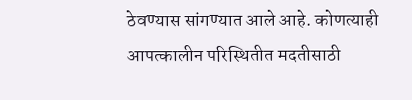ठेवण्यास सांगण्यात आले आहे. कोणत्याही आपत्कालीन परिस्थितीत मदतीसाठी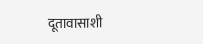दूतावासाशी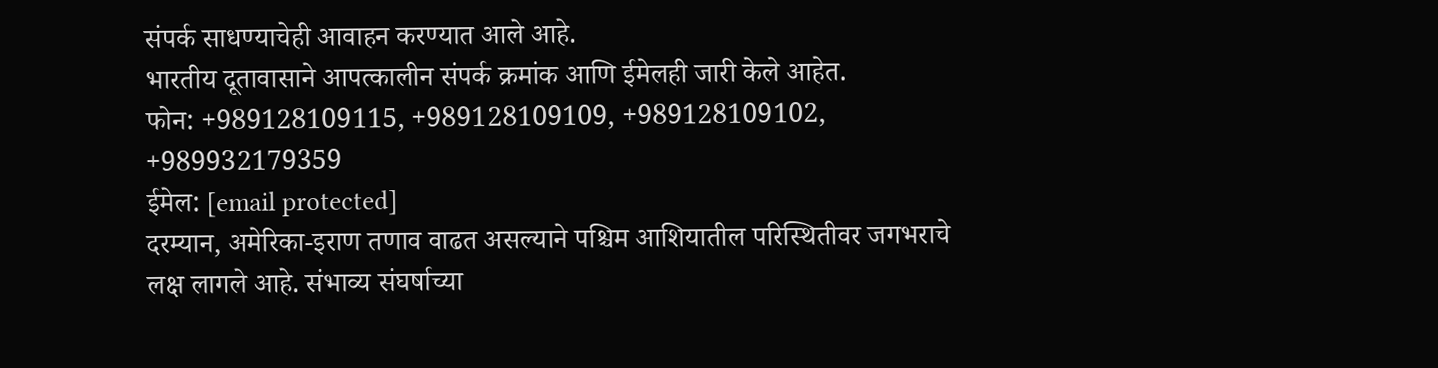संपर्क साधण्याचेही आवाहन करण्यात आले आहे.
भारतीय दूतावासाने आपत्कालीन संपर्क क्रमांक आणि ईमेलही जारी केले आहेत.
फोन: +989128109115, +989128109109, +989128109102, +989932179359
ईमेल: [email protected]
दरम्यान, अमेरिका-इराण तणाव वाढत असल्याने पश्चिम आशियातील परिस्थितीवर जगभराचे लक्ष लागले आहे. संभाव्य संघर्षाच्या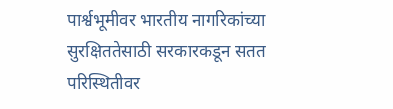पार्श्वभूमीवर भारतीय नागरिकांच्या सुरक्षिततेसाठी सरकारकडून सतत परिस्थितीवर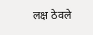लक्ष ठेवले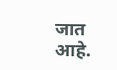जात आहे.